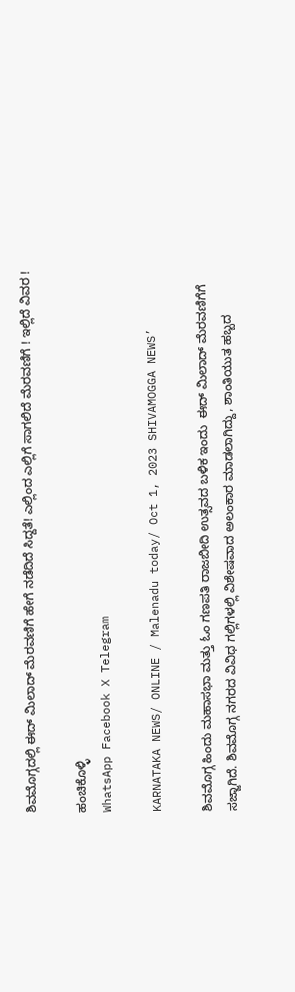ಶಿವಮೊಗ್ಗದಲ್ಲಿ ಈದ್ ಮಿಲಾದ್ ಮೆರವಣಿಗೆ ಹೇಗೆ ನಡೆದಿದೆ ಸಿದ್ದತೆ! ಎಲ್ಲಿಂದ ಎಲ್ಲಿಗೆ ಸಾಗಲಿದೆ ಮೆರವಣಿಗೆ ! ಇಲ್ಲಿದೆ ವಿವರ !

ಹಂಚಿಕೊಳ್ಳಿ
WhatsApp Facebook X Telegram

KARNATAKA NEWS/ ONLINE / Malenadu today/ Oct 1, 2023 SHIVAMOGGA NEWS’

ಶಿವಮೊಗ್ಗ ಹಿಂದು ಮಹಾಸಭಾ ಮತ್ತು ಓಂ ಗಣಪತಿ ರಾಜಬೀದಿ ಉತ್ಸವದ ಬಳಿಕ ಇಂದು  ಈದ್ ಮಿಲಾದ್ ಮೆರವಣಿಗೆಗೆ  ಸಜ್ಜಾಗಿದೆ. ಶಿವಮೊಗ್ಗ ನಗರದ ವಿವಿಧ ಗಲ್ಲಿಗಳಲ್ಲಿ ವಿಶೇಷವಾದ ಅಲಂಕಾರ ಮಾಡಲಾಗಿದ್ದು, ಶಾಂತಿಯುತ ಹಬ್ಬದ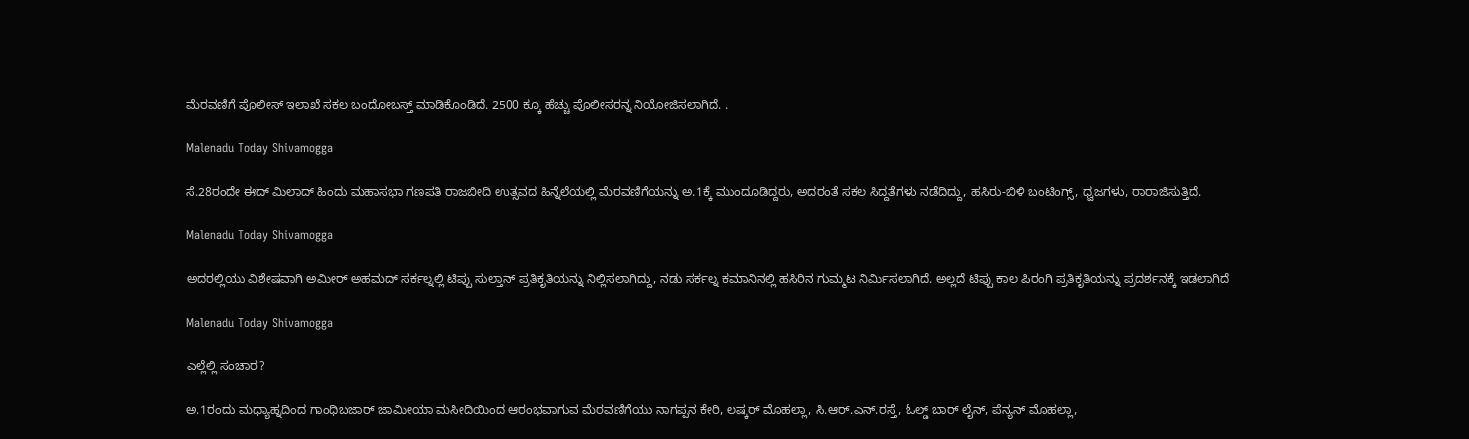ಮೆರವಣಿಗೆ ಪೊಲೀಸ್ ಇಲಾಖೆ ಸಕಲ ಬಂದೋಬಸ್ತ್ ಮಾಡಿಕೊಂಡಿದೆ. 2500 ಕ್ಕೂ ಹೆಚ್ಚು ಪೊಲೀಸರನ್ನ ನಿಯೋಜಿಸಲಾಗಿದೆ. .

Malenadu Today Shivamogga

ಸೆ.28ರಂದೇ ಈದ್ ಮಿಲಾದ್ ಹಿಂದು ಮಹಾಸಭಾ ಗಣಪತಿ ರಾಜಬೀದಿ ಉತ್ಸವದ ಹಿನ್ನೆಲೆಯಲ್ಲಿ ಮೆರವಣಿಗೆಯನ್ನು ಅ.1ಕ್ಕೆ ಮುಂದೂಡಿದ್ದರು, ಅದರಂತೆ ಸಕಲ ಸಿದ್ದತೆಗಳು ನಡೆದಿದ್ದು, ಹಸಿರು-ಬಿಳಿ ಬಂಟಿಂಗ್ಸ್, ಧ್ವಜಗಳು, ರಾರಾಜಿಸುತ್ತಿದೆ.

Malenadu Today Shivamogga

ಅದರಲ್ಲಿಯು ವಿಶೇಷವಾಗಿ ಅಮೀರ್ ಅಹಮದ್ ಸರ್ಕಲ್ನಲ್ಲಿ ಟಿಪ್ಪು ಸುಲ್ತಾನ್ ಪ್ರತಿಕೃತಿಯನ್ನು ನಿಲ್ಲಿಸಲಾಗಿದ್ದು, ನಡು ಸರ್ಕಲ್ನ ಕಮಾನಿನಲ್ಲಿ ಹಸಿರಿನ ಗುಮ್ಮಟ ನಿರ್ಮಿಸಲಾಗಿದೆ. ಅಲ್ಲದೆ ಟಿಪ್ಪು ಕಾಲ ಪಿರಂಗಿ ಪ್ರತಿಕೃತಿಯನ್ನು ಪ್ರದರ್ಶನಕ್ಕೆ ಇಡಲಾಗಿದೆ

Malenadu Today Shivamogga

ಎಲ್ಲೆಲ್ಲಿ ಸಂಚಾರ?

ಅ.1ರಂದು ಮಧ್ಯಾಹ್ನದಿಂದ ಗಾಂಧಿಬಜಾರ್ ಜಾಮೀಯಾ ಮಸೀದಿಯಿಂದ ಆರಂಭವಾಗುವ ಮೆರವಣಿಗೆಯು ನಾಗಪ್ಪನ ಕೇರಿ, ಲಷ್ಕರ್ ಮೊಹಲ್ಲಾ, ಸಿ.ಆರ್.ಎನ್.ರಸ್ತೆ, ಓಲ್ಡ್ ಬಾರ್ ಲೈನ್, ಪೆನ್ಯನ್ ಮೊಹಲ್ಲಾ,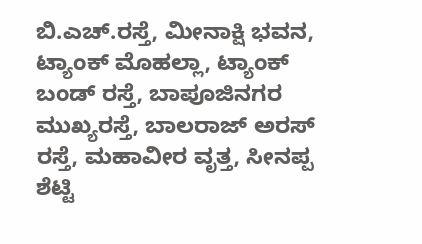ಬಿ.ಎಚ್.ರಸ್ತೆ, ಮೀನಾಕ್ಷಿ ಭವನ, ಟ್ಯಾಂಕ್ ಮೊಹಲ್ಲಾ, ಟ್ಯಾಂಕ್ ಬಂಡ್ ರಸ್ತೆ, ಬಾಪೂಜಿನಗರ ಮುಖ್ಯರಸ್ತೆ, ಬಾಲರಾಜ್ ಅರಸ್ ರಸ್ತೆ, ಮಹಾವೀರ ವೃತ್ತ, ಸೀನಪ್ಪ ಶೆಟ್ಟಿ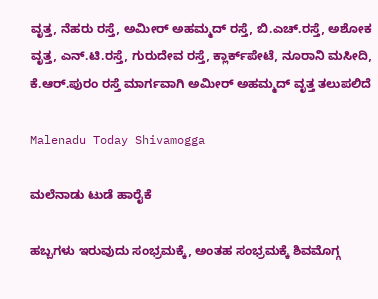ವೃತ್ತ, ನೆಹರು ರಸ್ತೆ, ಅಮೀರ್ ಅಹಮ್ಮದ್ ರಸ್ತೆ, ಬಿ.ಎಚ್.ರಸ್ತೆ, ಅಶೋಕ ವೃತ್ತ, ಎನ್.ಟಿ.ರಸ್ತೆ, ಗುರುದೇವ ರಸ್ತೆ, ಕ್ಲಾರ್ಕ್‌ಪೇಟೆ, ನೂರಾನಿ ಮಸೀದಿ, ಕೆ.ಆರ್.ಪುರಂ ರಸ್ತೆ ಮಾರ್ಗವಾಗಿ ಅಮೀರ್ ಅಹಮ್ಮದ್ ವೃತ್ತ ತಲುಪಲಿದೆ

Malenadu Today Shivamogga

ಮಲೆನಾಡು ಟುಡೆ ಹಾರೈಕೆ

ಹಬ್ಬಗಳು ಇರುವುದು ಸಂಭ್ರಮಕ್ಕೆ, ಅಂತಹ ಸಂಭ್ರಮಕ್ಕೆ ಶಿವಮೊಗ್ಗ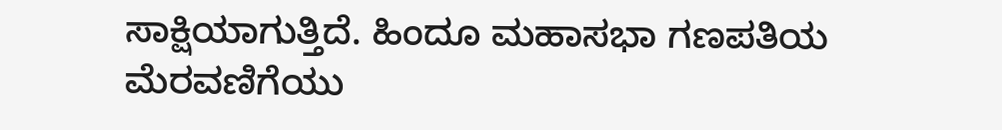ಸಾಕ್ಷಿಯಾಗುತ್ತಿದೆ. ಹಿಂದೂ ಮಹಾಸಭಾ ಗಣಪತಿಯ ಮೆರವಣಿಗೆಯು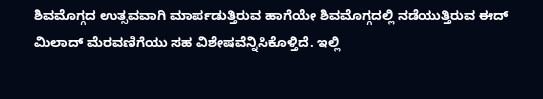ಶಿವಮೊಗ್ಗದ ಉತ್ಸವವಾಗಿ ಮಾರ್ಪಡುತ್ತಿರುವ ಹಾಗೆಯೇ ಶಿವಮೊಗ್ಗದಲ್ಲಿ ನಡೆಯುತ್ತಿರುವ ಈದ್ ಮಿಲಾದ್ ಮೆರವಣಿಗೆಯು ಸಹ ವಿಶೇಷವೆನ್ನಿಸಿಕೊಳ್ತಿದೆ. ಇಲ್ಲಿ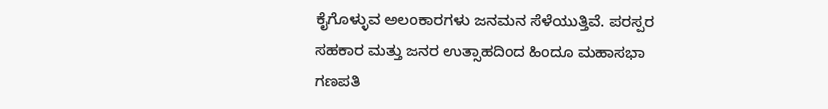ಕೈಗೊಳ್ಳುವ ಅಲಂಕಾರಗಳು ಜನಮನ ಸೆಳೆಯುತ್ತಿವೆ. ಪರಸ್ಪರ ಸಹಕಾರ ಮತ್ತು ಜನರ ಉತ್ಸಾಹದಿಂದ ಹಿಂದೂ ಮಹಾಸಭಾ ಗಣಪತಿ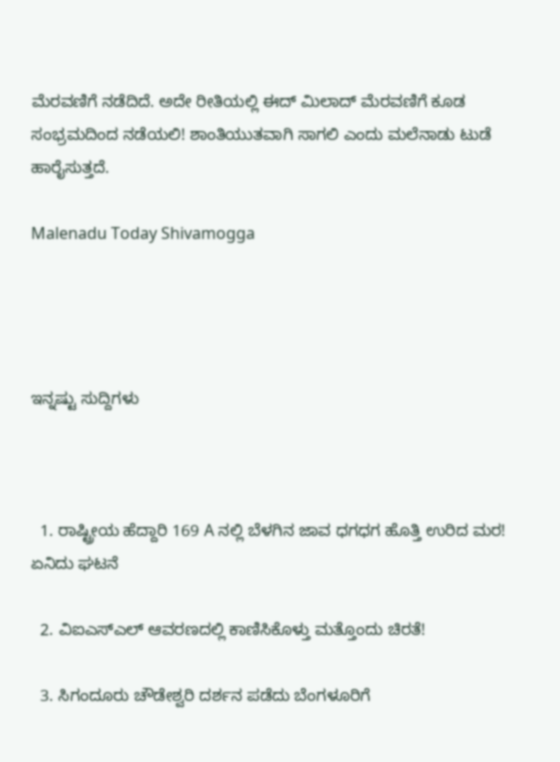ಮೆರವಣಿಗೆ ನಡೆದಿದೆ. ಅದೇ ರೀತಿಯಲ್ಲಿ ಈದ್ ಮಿಲಾದ್ ಮೆರವಣಿಗೆ ಕೂಡ ಸಂಭ್ರಮದಿಂದ ನಡೆಯಲಿ! ಶಾಂತಿಯುತವಾಗಿ ಸಾಗಲಿ ಎಂದು ಮಲೆನಾಡು ಟುಡೆ ಹಾರೈಸುತ್ತದೆ.

Malenadu Today Shivamogga




ಇನ್ನಷ್ಟು ಸುದ್ದಿಗಳು



  1. ರಾಷ್ಟ್ರೀಯ ಹೆದ್ದಾರಿ 169 A ನಲ್ಲಿ ಬೆಳಗಿನ ಜಾವ ಧಗಧಗ ಹೊತ್ತಿ ಉರಿದ ಮರ! ಏನಿದು ಘಟನೆ

  2. ವಿಐಎಸ್ಎಲ್ ಆವರಣದಲ್ಲಿ ಕಾಣಿಸಿಕೊಳ್ತು ಮತ್ತೊಂದು ಚಿರತೆ!

  3. ಸಿಗಂದೂರು ಚೌಡೇಶ್ವರಿ ದರ್ಶನ ಪಡೆದು ಬೆಂಗಳೂರಿಗೆ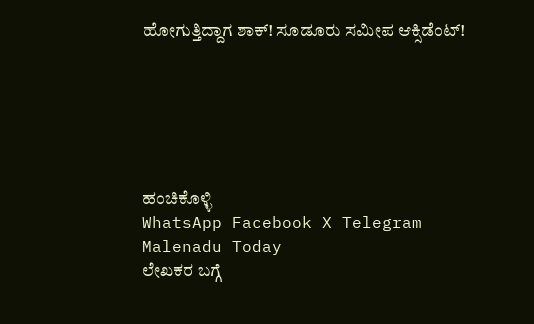ಹೋಗುತ್ತಿದ್ದಾಗ ಶಾಕ್! ಸೂಡೂರು ಸಮೀಪ ಆಕ್ಸಿಡೆಂಟ್!






ಹಂಚಿಕೊಳ್ಳಿ
WhatsApp Facebook X Telegram
Malenadu Today
ಲೇಖಕರ ಬಗ್ಗೆ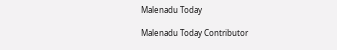Malenadu Today

Malenadu Today Contributor